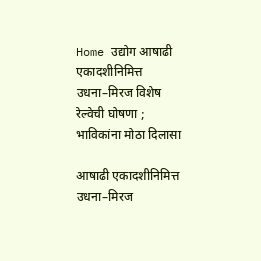Home उद्योग आषाढी एकादशीनिमित्त उधना–मिरज विशेष रेल्वेची घोषणा ; भाविकांना मोठा दिलासा

आषाढी एकादशीनिमित्त उधना–मिरज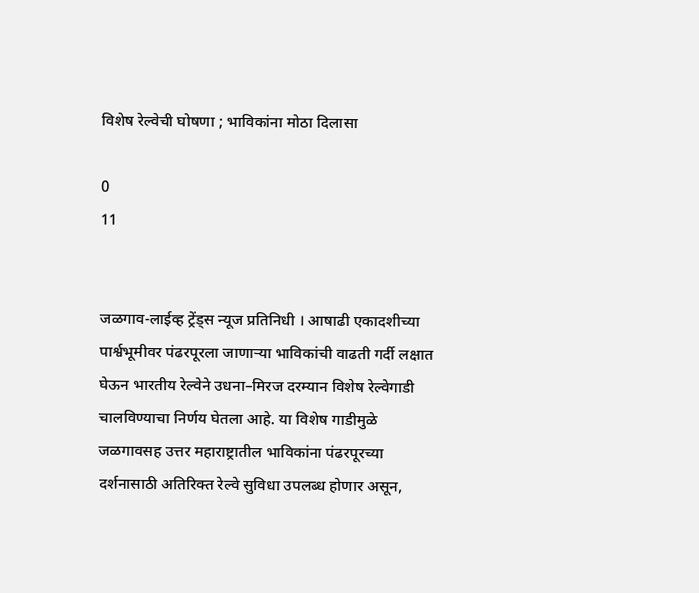विशेष रेल्वेची घोषणा ; भाविकांना मोठा दिलासा

0
11


जळगाव-लाईव्ह ट्रेंड्स न्यूज प्रतिनिधी । आषाढी एकादशीच्या पार्श्वभूमीवर पंढरपूरला जाणाऱ्या भाविकांची वाढती गर्दी लक्षात घेऊन भारतीय रेल्वेने उधना–मिरज दरम्यान विशेष रेल्वेगाडी चालविण्याचा निर्णय घेतला आहे. या विशेष गाडीमुळे जळगावसह उत्तर महाराष्ट्रातील भाविकांना पंढरपूरच्या दर्शनासाठी अतिरिक्त रेल्वे सुविधा उपलब्ध होणार असून,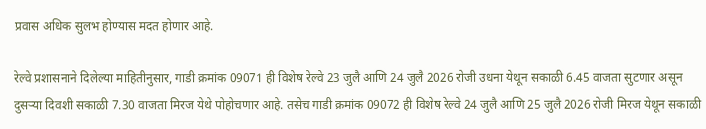प्रवास अधिक सुलभ होण्यास मदत होणार आहे.

रेल्वे प्रशासनाने दिलेल्या माहितीनुसार, गाडी क्रमांक 09071 ही विशेष रेल्वे 23 जुलै आणि 24 जुलै 2026 रोजी उधना येथून सकाळी 6.45 वाजता सुटणार असून दुसऱ्या दिवशी सकाळी 7.30 वाजता मिरज येथे पोहोचणार आहे. तसेच गाडी क्रमांक 09072 ही विशेष रेल्वे 24 जुलै आणि 25 जुलै 2026 रोजी मिरज येथून सकाळी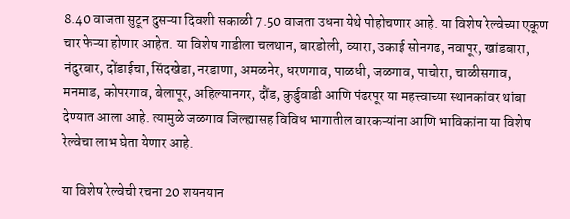8.40 वाजता सुटून दुसऱ्या दिवशी सकाळी 7.50 वाजता उधना येथे पोहोचणार आहे. या विशेष रेल्वेच्या एकूण चार फेऱ्या होणार आहेत. या विशेष गाडीला चलथान, बारडोली, व्यारा, उकाई सोनगढ, नवापूर, खांडबारा, नंदुरबार, दोंडाईचा, सिंदखेडा, नरडाणा, अमळनेर, धरणगाव, पाळधी, जळगाव, पाचोरा, चाळीसगाव, मनमाड, कोपरगाव, बेलापूर, अहिल्यानगर, दौंड, कुर्डुवाडी आणि पंढरपूर या महत्त्वाच्या स्थानकांवर थांबा देण्यात आला आहे. त्यामुळे जळगाव जिल्ह्यासह विविध भागातील वारकऱ्यांना आणि भाविकांना या विशेष रेल्वेचा लाभ घेता येणार आहे.

या विशेष रेल्वेची रचना 20 शयनयान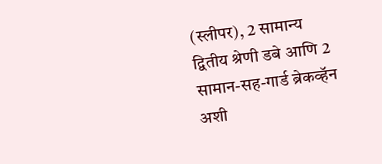(स्लीपर), 2 सामान्य द्वितीय श्रेणी डबे आणि 2 सामान-सह-गार्ड ब्रेकव्हॅन अशी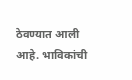ठेवण्यात आली आहे. भाविकांची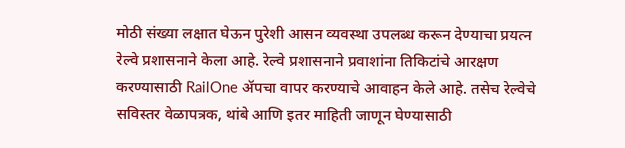मोठी संख्या लक्षात घेऊन पुरेशी आसन व्यवस्था उपलब्ध करून देण्याचा प्रयत्न रेल्वे प्रशासनाने केला आहे. रेल्वे प्रशासनाने प्रवाशांना तिकिटांचे आरक्षण करण्यासाठी RailOne ॲपचा वापर करण्याचे आवाहन केले आहे. तसेच रेल्वेचे सविस्तर वेळापत्रक, थांबे आणि इतर माहिती जाणून घेण्यासाठी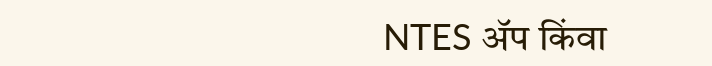NTES ॲप किंवा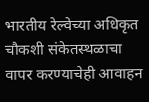भारतीय रेल्वेच्या अधिकृत चौकशी संकेतस्थळाचा वापर करण्याचेही आवाहन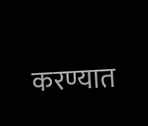करण्यात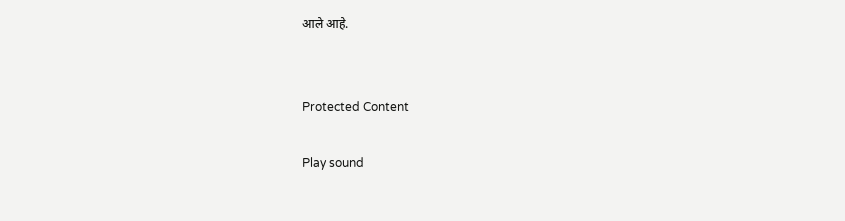आले आहे.


Protected Content

Play sound